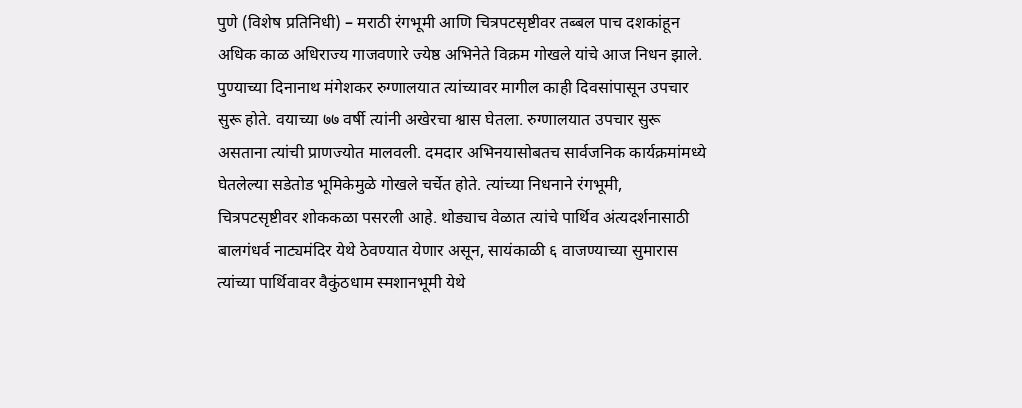पुणे (विशेष प्रतिनिधी) – मराठी रंगभूमी आणि चित्रपटसृष्टीवर तब्बल पाच दशकांहून अधिक काळ अधिराज्य गाजवणारे ज्येष्ठ अभिनेते विक्रम गोखले यांचे आज निधन झाले. पुण्याच्या दिनानाथ मंगेशकर रुग्णालयात त्यांच्यावर मागील काही दिवसांपासून उपचार सुरू होते. वयाच्या ७७ वर्षी त्यांनी अखेरचा श्वास घेतला. रुग्णालयात उपचार सुरू असताना त्यांची प्राणज्योत मालवली. दमदार अभिनयासोबतच सार्वजनिक कार्यक्रमांमध्ये घेतलेल्या सडेतोड भूमिकेमुळे गोखले चर्चेत होते. त्यांच्या निधनाने रंगभूमी, चित्रपटसृष्टीवर शोककळा पसरली आहे. थोड्याच वेळात त्यांचे पार्थिव अंत्यदर्शनासाठी बालगंधर्व नाट्यमंदिर येथे ठेवण्यात येणार असून, सायंकाळी ६ वाजण्याच्या सुमारास त्यांच्या पार्थिवावर वैकुंठधाम स्मशानभूमी येथे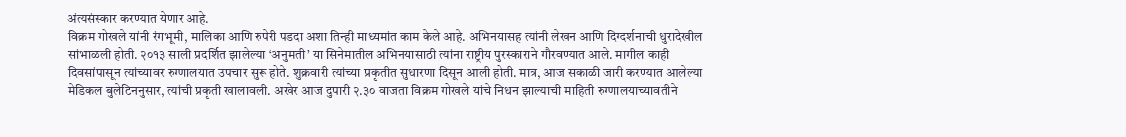अंत्यसंस्कार करण्यात येणार आहे.
विक्रम गोखले यांनी रंगभूमी, मालिका आणि रुपेरी पडदा अशा तिन्ही माध्यमांत काम केले आहे. अभिनयासह त्यांनी लेखन आणि दिग्दर्शनाची धुरादेखील सांभाळली होती. २०१३ साली प्रदर्शित झालेल्या ‘अनुमती’ या सिनेमातील अभिनयासाठी त्यांना राष्ट्रीय पुरस्काराने गौरवण्यात आले. मागील काही दिवसांपासून त्यांच्यावर रुग्णालयात उपचार सुरू होते. शुक्रवारी त्यांच्या प्रकृतीत सुधारणा दिसून आली होती. मात्र, आज सकाळी जारी करण्यात आलेल्या मेडिकल बुलेटिननुसार, त्यांची प्रकृती खालावली. अखेर आज दुपारी २.३० वाजता विक्रम गोखले यांचे निधन झाल्याची माहिती रुग्णालयाच्यावतीने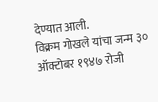देण्यात आली.
विक्रम गोखले यांचा जन्म ३० ऑक्टोबर १९४७ रोजी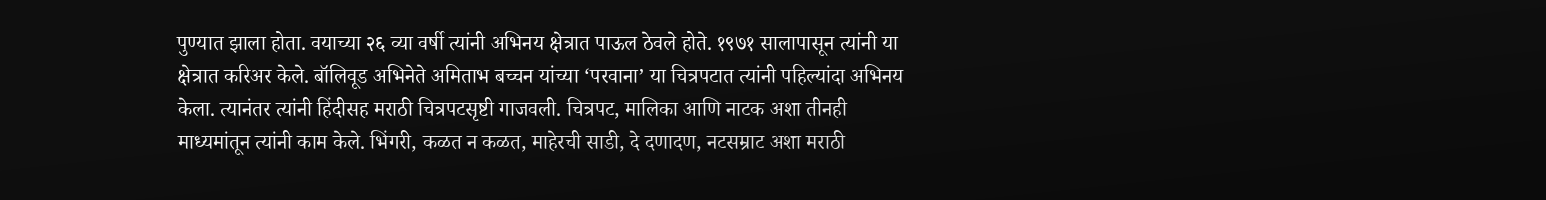पुण्यात झाला होता. वयाच्या २६ व्या वर्षी त्यांनी अभिनय क्षेत्रात पाऊल ठेवले होते. १९७१ सालापासून त्यांनी या क्षेत्रात करिअर केले. बॉलिवूड अभिनेते अमिताभ बच्चन यांच्या ‘परवाना’ या चित्रपटात त्यांनी पहिल्यांदा अभिनय केला. त्यानंतर त्यांनी हिंदीसह मराठी चित्रपटसृष्टी गाजवली. चित्रपट, मालिका आणि नाटक अशा तीनही माध्यमांतून त्यांनी काम केले. भिंगरी, कळत न कळत, माहेरची साडी, दे दणादण, नटसम्राट अशा मराठी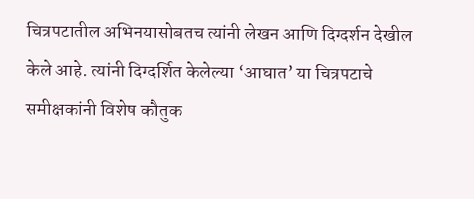चित्रपटातील अभिनयासोबतच त्यांनी लेखन आणि दिग्दर्शन देखील केले आहे. त्यांनी दिग्दर्शित केलेल्या ‘आघात’ या चित्रपटाचे समीक्षकांनी विशेष कौतुक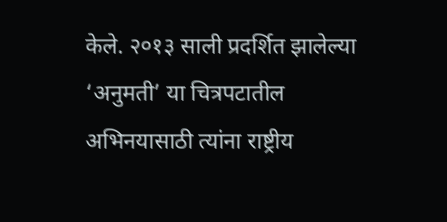केले. २०१३ साली प्रदर्शित झालेल्या ‘अनुमती’ या चित्रपटातील अभिनयासाठी त्यांना राष्ट्रीय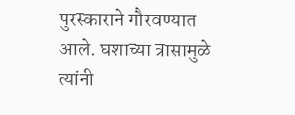पुरस्काराने गौरवण्यात आले. घशाच्या त्रासामुळे त्यांनी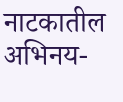नाटकातील अभिनय-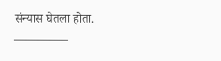संन्यास घेतला होता.
————–